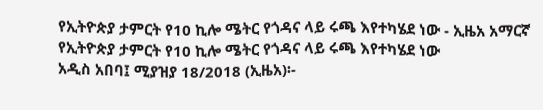የኢትዮጵያ ታምርት የ10 ኪሎ ሜትር የጎዳና ላይ ሩጫ እየተካሄደ ነው - ኢዜአ አማርኛ
የኢትዮጵያ ታምርት የ10 ኪሎ ሜትር የጎዳና ላይ ሩጫ እየተካሄደ ነው
አዲስ አበባ፤ ሚያዝያ 18/2018 (ኢዜአ)፡-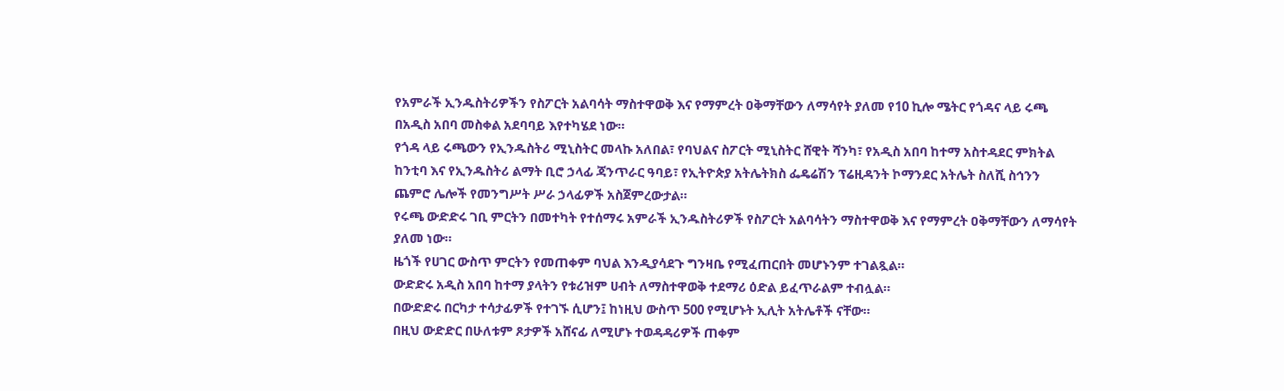የአምራች ኢንዱስትሪዎችን የስፖርት አልባሳት ማስተዋወቅ እና የማምረት ዐቅማቸውን ለማሳየት ያለመ የ10 ኪሎ ሜትር የጎዳና ላይ ሩጫ በአዲስ አበባ መስቀል አደባባይ እየተካሄደ ነው።
የጎዳ ላይ ሩጫውን የኢንዱስትሪ ሚኒስትር መላኩ አለበል፣ የባህልና ስፖርት ሚኒስትር ሸዊት ሻንካ፣ የአዲስ አበባ ከተማ አስተዳደር ምክትል ከንቲባ እና የኢንዱስትሪ ልማት ቢሮ ኃላፊ ጃንጥራር ዓባይ፣ የኢትዮጵያ አትሌትክስ ፌዴሬሽን ፕሬዚዳንት ኮማንደር አትሌት ስለሺ ስኅንን ጨምሮ ሌሎች የመንግሥት ሥራ ኃላፊዎች አስጀምረውታል።
የሩጫ ውድድሩ ገቢ ምርትን በመተካት የተሰማሩ አምራች ኢንዱስትሪዎች የስፖርት አልባሳትን ማስተዋወቅ እና የማምረት ዐቅማቸውን ለማሳየት ያለመ ነው።
ዜጎች የሀገር ውስጥ ምርትን የመጠቀም ባህል እንዲያሳደጉ ግንዛቤ የሚፈጠርበት መሆኑንም ተገልጿል።
ውድድሩ አዲስ አበባ ከተማ ያላትን የቱሪዝም ሀብት ለማስተዋወቅ ተደማሪ ዕድል ይፈጥራልም ተብሏል።
በውድድሩ በርካታ ተሳታፊዎች የተገኙ ሲሆን፤ ከነዚህ ውስጥ 500 የሚሆኑት ኢሊት አትሌቶች ናቸው።
በዚህ ውድድር በሁለቱም ጾታዎች አሸናፊ ለሚሆኑ ተወዳዳሪዎች ጠቀም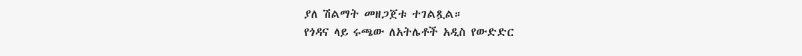ያለ ሽልማት መዘጋጀቱ ተገልጿል።
የጎዳና ላይ ሩጫው ለአትሌቶች አዲስ የውድድር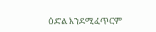ዕድል እንደሚፈጥርም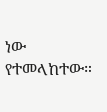ነው የተመላከተው።